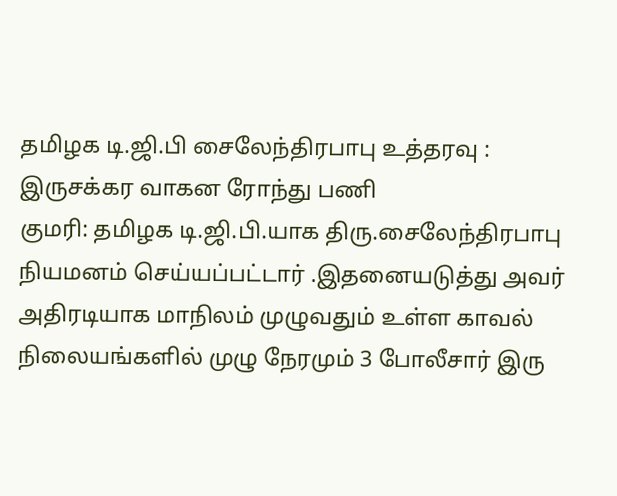தமிழக டி.ஜி.பி சைலேந்திரபாபு உத்தரவு : இருசக்கர வாகன ரோந்து பணி
குமரி: தமிழக டி.ஜி.பி.யாக திரு.சைலேந்திரபாபு நியமனம் செய்யப்பட்டார் .இதனையடுத்து அவர் அதிரடியாக மாநிலம் முழுவதும் உள்ள காவல் நிலையங்களில் முழு நேரமும் 3 போலீசார் இரு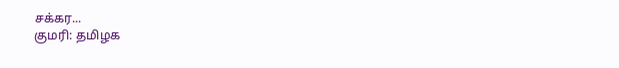சக்கர...
குமரி: தமிழக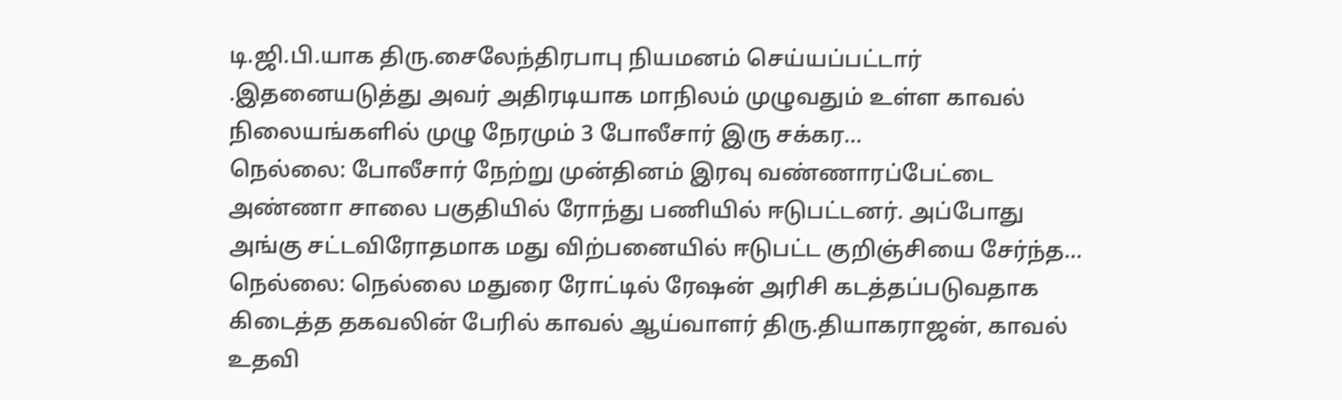டி.ஜி.பி.யாக திரு.சைலேந்திரபாபு நியமனம் செய்யப்பட்டார் .இதனையடுத்து அவர் அதிரடியாக மாநிலம் முழுவதும் உள்ள காவல் நிலையங்களில் முழு நேரமும் 3 போலீசார் இரு சக்கர...
நெல்லை: போலீசார் நேற்று முன்தினம் இரவு வண்ணாரப்பேட்டை அண்ணா சாலை பகுதியில் ரோந்து பணியில் ஈடுபட்டனர். அப்போது அங்கு சட்டவிரோதமாக மது விற்பனையில் ஈடுபட்ட குறிஞ்சியை சேர்ந்த...
நெல்லை: நெல்லை மதுரை ரோட்டில் ரேஷன் அரிசி கடத்தப்படுவதாக கிடைத்த தகவலின் பேரில் காவல் ஆய்வாளர் திரு.தியாகராஜன், காவல் உதவி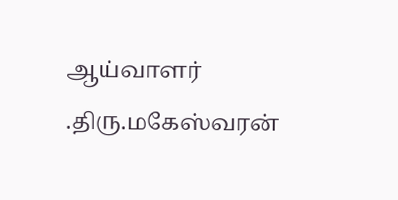ஆய்வாளர் .திரு.மகேஸ்வரன்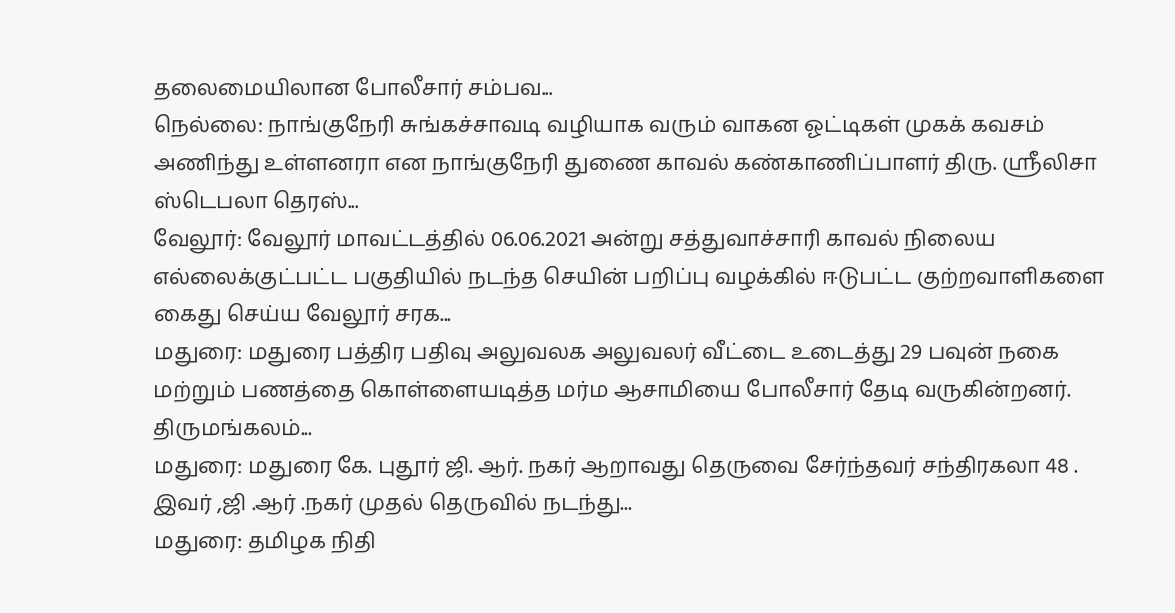தலைமையிலான போலீசார் சம்பவ...
நெல்லை: நாங்குநேரி சுங்கச்சாவடி வழியாக வரும் வாகன ஓட்டிகள் முகக் கவசம் அணிந்து உள்ளனரா என நாங்குநேரி துணை காவல் கண்காணிப்பாளர் திரு. ஸ்ரீலிசா ஸ்டெபலா தெரஸ்...
வேலூர்: வேலூர் மாவட்டத்தில் 06.06.2021 அன்று சத்துவாச்சாரி காவல் நிலைய எல்லைக்குட்பட்ட பகுதியில் நடந்த செயின் பறிப்பு வழக்கில் ஈடுபட்ட குற்றவாளிகளை கைது செய்ய வேலூர் சரக...
மதுரை: மதுரை பத்திர பதிவு அலுவலக அலுவலர் வீட்டை உடைத்து 29 பவுன் நகை மற்றும் பணத்தை கொள்ளையடித்த மர்ம ஆசாமியை போலீசார் தேடி வருகின்றனர். திருமங்கலம்...
மதுரை: மதுரை கே. புதூர் ஜி. ஆர். நகர் ஆறாவது தெருவை சேர்ந்தவர் சந்திரகலா 48 . இவர் ,ஜி .ஆர் .நகர் முதல் தெருவில் நடந்து...
மதுரை: தமிழக நிதி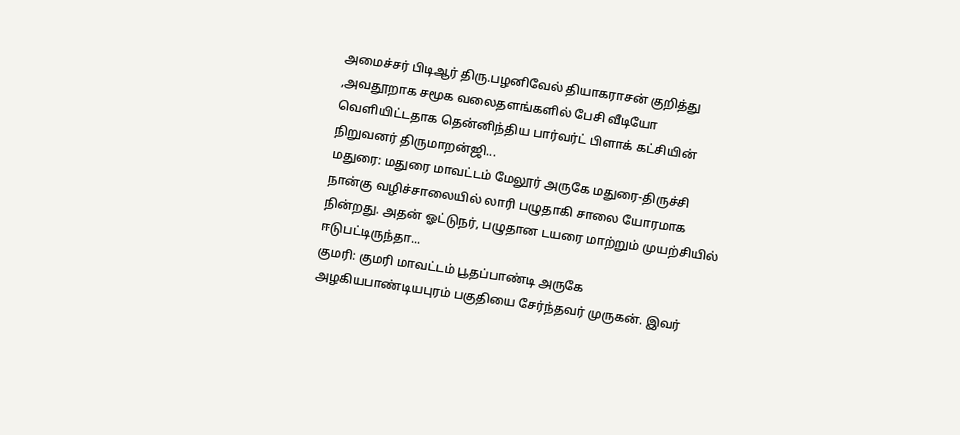அமைச்சர் பிடிஆர் திரு.பழனிவேல் தியாகராசன் குறித்து ,அவதூறாக சமூக வலைதளங்களில் பேசி வீடியோ வெளியிட்டதாக தென்னிந்திய பார்வர்ட் பிளாக் கட்சியின் நிறுவனர் திருமாறன்ஜி...
மதுரை: மதுரை மாவட்டம் மேலூர் அருகே மதுரை-திருச்சி நான்கு வழிச்சாலையில் லாரி பழுதாகி சாலை யோரமாக நின்றது. அதன் ஓட்டுநர், பழுதான டயரை மாற்றும் முயற்சியில் ஈடுபட்டிருந்தா...
குமரி: குமரி மாவட்டம் பூதப்பாண்டி அருகே அழகியபாண்டியபுரம் பகுதியை சேர்ந்தவர் முருகன். இவர்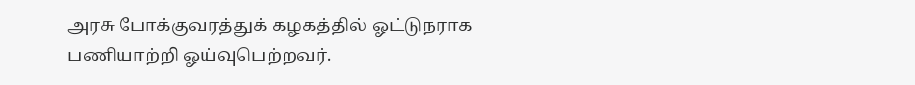அரசு போக்குவரத்துக் கழகத்தில் ஓட்டுநராக பணியாற்றி ஓய்வுபெற்றவர்.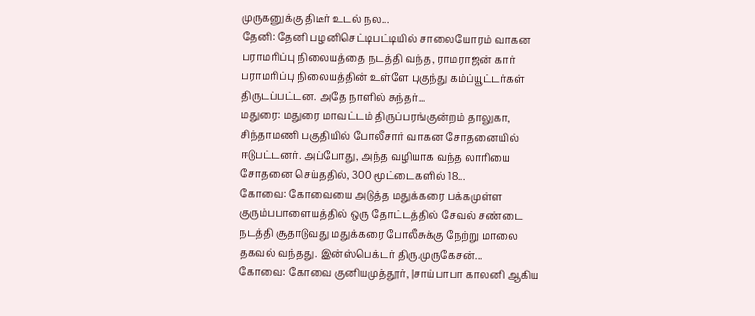முருகனுக்கு திடீர் உடல் நல...
தேனி: தேனி பழனிசெட்டிபட்டியில் சாலையோரம் வாகன பராமரிப்பு நிலையத்தை நடத்தி வந்த, ராமராஜன் கார் பராமரிப்பு நிலையத்தின் உள்ளே புகுந்து கம்ப்யூட்டர்கள் திருடப்பட்டன. அதே நாளில் சுந்தர்...
மதுரை: மதுரை மாவட்டம் திருப்பரங்குன்றம் தாலுகா, சிந்தாமணி பகுதியில் போலீசார் வாகன சோதனையில் ஈடுபட்டனர். அப்போது, அந்த வழியாக வந்த லாரியை சோதனை செய்ததில், 300 மூட்டைகளில் 18...
கோவை: கோவையை அடுத்த மதுக்கரை பக்கமுள்ள குரும்பபாளையத்தில் ஒரு தோட்டத்தில் சேவல் சண்டை நடத்தி சூதாடுவது மதுக்கரை போலீசுக்கு நேற்று மாலை தகவல் வந்தது. இன்ஸ்பெக்டர் திரு.முருகேசன்...
கோவை: கோவை குனியமுத்தூர், |சாய்பாபா காலனி ஆகிய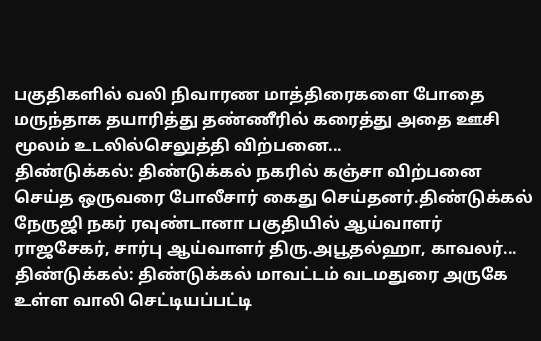பகுதிகளில் வலி நிவாரண மாத்திரைகளை போதை மருந்தாக தயாரித்து தண்ணீரில் கரைத்து அதை ஊசி மூலம் உடலில்செலுத்தி விற்பனை...
திண்டுக்கல்: திண்டுக்கல் நகரில் கஞ்சா விற்பனை செய்த ஒருவரை போலீசார் கைது செய்தனர்.திண்டுக்கல் நேருஜி நகர் ரவுண்டானா பகுதியில் ஆய்வாளர் ராஜசேகர், சார்பு ஆய்வாளர் திரு.அபூதல்ஹா, காவலர்...
திண்டுக்கல்: திண்டுக்கல் மாவட்டம் வடமதுரை அருகே உள்ள வாலி செட்டியப்பட்டி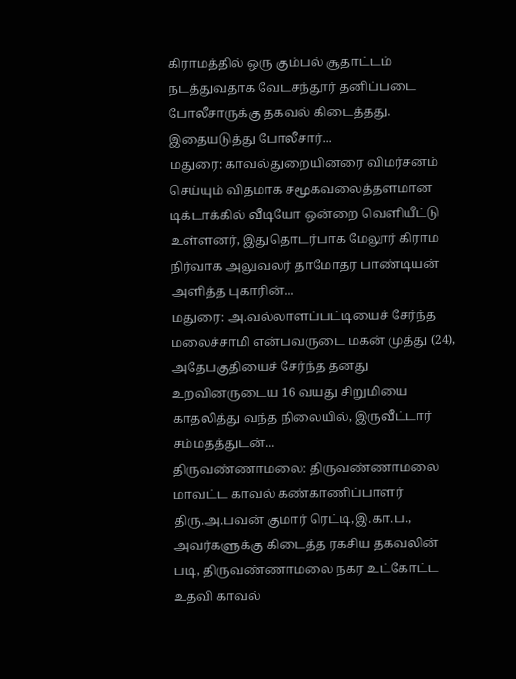கிராமத்தில் ஒரு கும்பல் சூதாட்டம் நடத்துவதாக வேடசந்தூர் தனிப்படை போலீசாருக்கு தகவல் கிடைத்தது. இதையடுத்து போலீசார்...
மதுரை: காவல்துறையினரை விமர்சனம் செய்யும் விதமாக சமூகவலைத்தளமான டிக்டாக்கில் வீடியோ ஒன்றை வெளியீட்டு உள்ளனர், இதுதொடர்பாக மேலூர் கிராம நிர்வாக அலுவலர் தாமோதர பாண்டியன் அளித்த புகாரின்...
மதுரை: அ.வல்லாளப்பட்டியைச் சேர்ந்த மலைச்சாமி என்பவருடை மகன் முத்து (24), அதேபகுதியைச் சேர்ந்த தனது உறவினருடைய 16 வயது சிறுமியை காதலித்து வந்த நிலையில், இருவீட்டார் சம்மதத்துடன்...
திருவண்ணாமலை: திருவண்ணாமலை மாவட்ட காவல் கண்காணிப்பாளர் திரு.அ.பவன் குமார் ரெட்டி,இ.கா.ப., அவர்களுக்கு கிடைத்த ரகசிய தகவலின் படி, திருவண்ணாமலை நகர உட்கோட்ட உதவி காவல்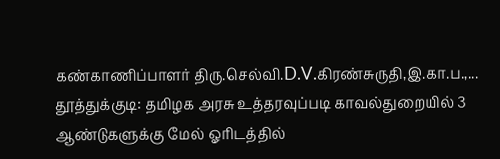கண்காணிப்பாளர் திரு.செல்வி.D.V.கிரண்சுருதி,இ.கா.ப.,...
தூத்துக்குடி: தமிழக அரசு உத்தரவுப்படி காவல்துறையில் 3 ஆண்டுகளுக்கு மேல் ஓரிடத்தில்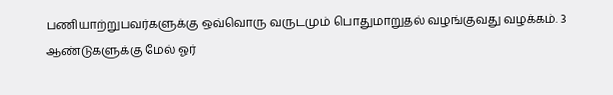பணியாற்றுபவர்களுக்கு ஒவ்வொரு வருடமும் பொதுமாறுதல் வழங்குவது வழக்கம். 3 ஆண்டுகளுக்கு மேல் ஓர்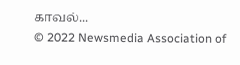காவல்...
© 2022 Newsmedia Association of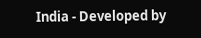India - Developed by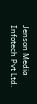Jenson Media Infotech Pvt Ltd.